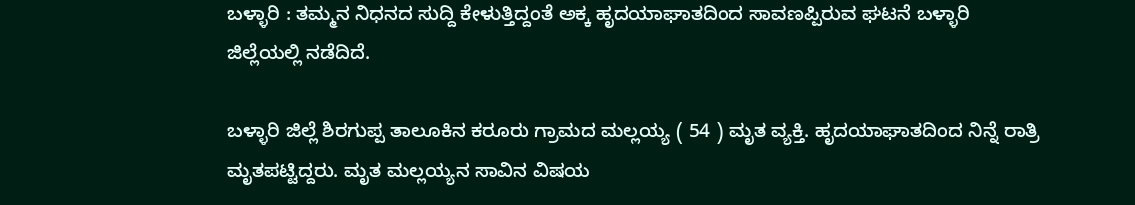ಬಳ್ಳಾರಿ : ತಮ್ಮನ‌ ನಿಧನದ ಸುದ್ದಿ ಕೇಳುತ್ತಿದ್ದಂತೆ ಅಕ್ಕ ಹೃದಯಾಘಾತದಿಂದ ಸಾವಣಪ್ಪಿರುವ ಘಟನೆ ಬಳ್ಳಾರಿ ಜಿಲ್ಲೆಯಲ್ಲಿ ನಡೆದಿದೆ.

ಬಳ್ಳಾರಿ ಜಿಲ್ಲೆ ಶಿರಗುಪ್ಪ ತಾಲೂಕಿನ ಕರೂರು ಗ್ರಾಮದ‌ ಮಲ್ಲಯ್ಯ ( 54 ) ಮೃತ ವ್ಯಕ್ತಿ. ಹೃದಯಾಘಾತದಿಂದ ನಿನ್ನೆ ರಾತ್ರಿ ಮೃತಪಟ್ಟಿದ್ದರು. ಮೃತ ಮಲ್ಲಯ್ಯನ ಸಾವಿನ ವಿಷಯ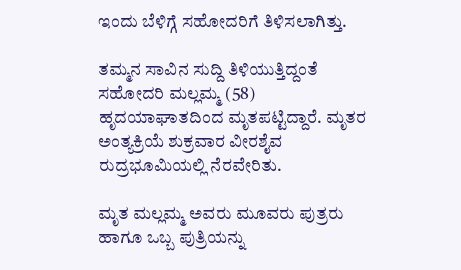ಇಂದು ಬೆಳಿಗ್ಗೆ ಸಹೋದರಿಗೆ ತಿಳಿಸಲಾಗಿತ್ತು.

ತಮ್ಮನ ಸಾವಿನ ಸುದ್ದಿ ತಿಳಿಯುತ್ತಿದ್ದಂತೆ ಸಹೋದರಿ ಮಲ್ಲಮ್ಮ‌ (58) ಹೃದಯಾಘಾತದಿಂದ ಮೃತಪಟ್ಟಿದ್ದಾರೆ. ಮೃತರ ಅಂತ್ಯಕ್ರಿಯೆ ಶುಕ್ರವಾರ ವೀರಶೈವ ರುದ್ರಭೂಮಿಯಲ್ಲಿ ನೆರವೇರಿತು.

ಮೃತ ಮಲ್ಲಮ್ಮ ಅವರು ಮೂವರು ಪುತ್ರರು ಹಾಗೂ ಒಬ್ಬ ಪುತ್ರಿಯನ್ನು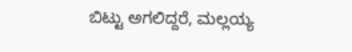ಬಿಟ್ಟು ಅಗಲಿದ್ದರೆ, ಮಲ್ಲಯ್ಯ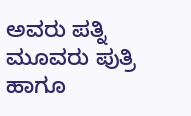ಅವರು ಪತ್ನಿ ಮೂವರು ಪುತ್ರಿ ಹಾಗೂ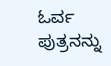ಓರ್ವ ಪುತ್ರನನ್ನು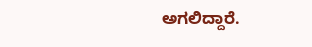ಅಗಲಿದ್ದಾರೆ.